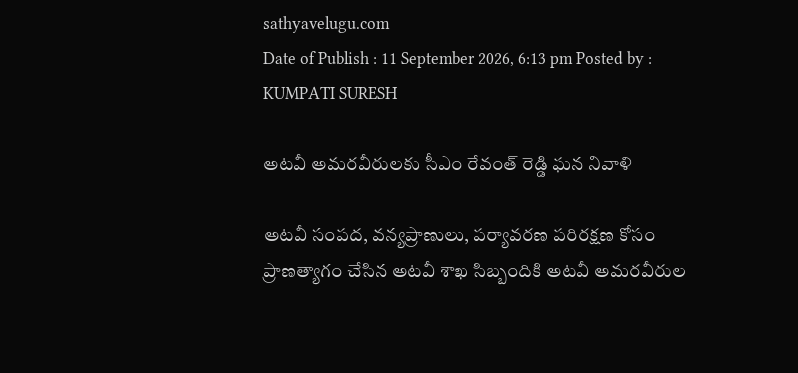sathyavelugu.com
Date of Publish : 11 September 2026, 6:13 pm Posted by : KUMPATI SURESH

అటవీ అమరవీరులకు సీఎం రేవంత్ రెడ్డి ఘన నివాళి

అటవీ సంపద, వన్యప్రాణులు, పర్యావరణ పరిరక్షణ కోసం ప్రాణత్యాగం చేసిన అటవీ శాఖ సిబ్బందికి అటవీ అమరవీరుల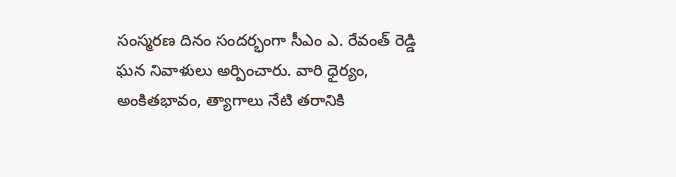సంస్మరణ దినం సందర్భంగా సీఎం ఎ. రేవంత్ రెడ్డి ఘన నివాళులు అర్పించారు. వారి ధైర్యం, అంకితభావం, త్యాగాలు నేటి తరానికి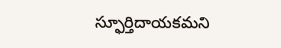స్ఫూర్తిదాయకమని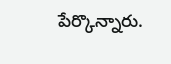పేర్కొన్నారు.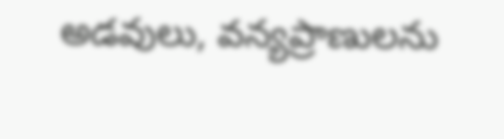అడవులు, వన్యప్రాణులను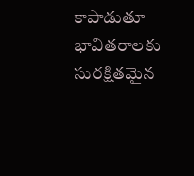కాపాడుతూ భావితరాలకు సురక్షితమైన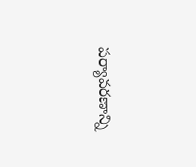పర్యావరణాన్ని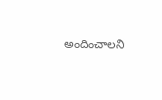అందించాలని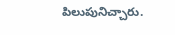పిలుపునిచ్చారు.